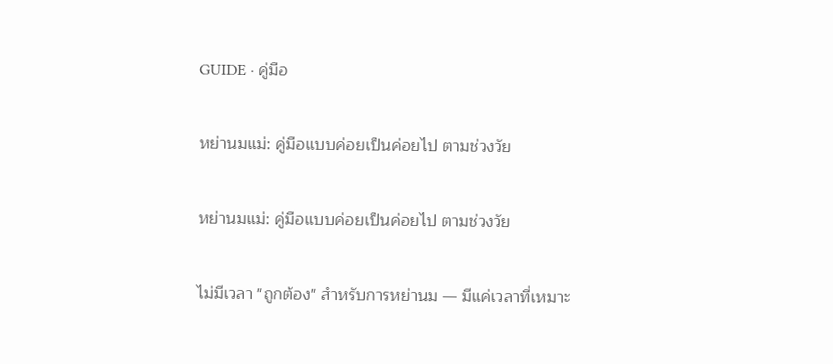GUIDE · คู่มือ

หย่านมแม่: คู่มือแบบค่อยเป็นค่อยไป ตามช่วงวัย

หย่านมแม่: คู่มือแบบค่อยเป็นค่อยไป ตามช่วงวัย

ไม่มีเวลา "ถูกต้อง" สำหรับการหย่านม — มีแค่เวลาที่เหมาะ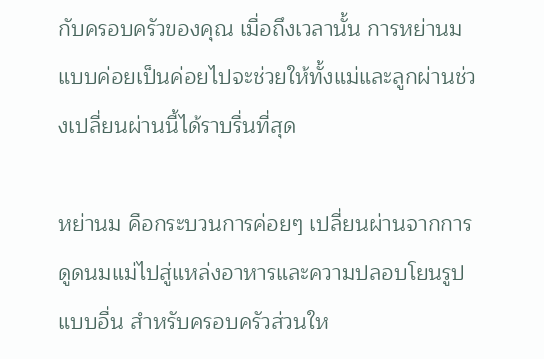กับครอบครัวของคุณ เมื่อถึงเวลานั้น การหย่านมแบบค่อยเป็นค่อยไปจะช่วยให้ทั้งแม่และลูกผ่านช่วงเปลี่ยนผ่านนี้ได้ราบรื่นที่สุด

หย่านม คือกระบวนการค่อยๆ เปลี่ยนผ่านจากการดูดนมแม่ไปสู่แหล่งอาหารและความปลอบโยนรูปแบบอื่น สำหรับครอบครัวส่วนให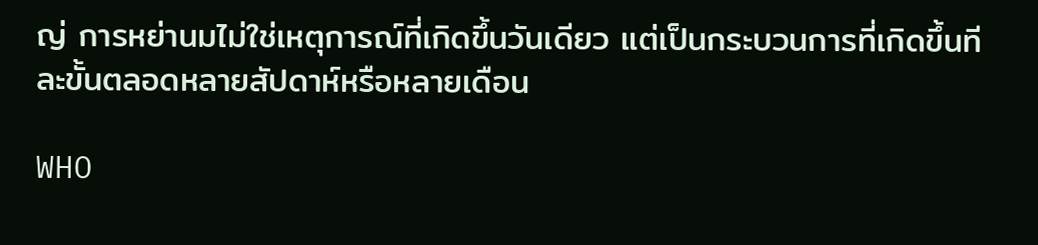ญ่ การหย่านมไม่ใช่เหตุการณ์ที่เกิดขึ้นวันเดียว แต่เป็นกระบวนการที่เกิดขึ้นทีละขั้นตลอดหลายสัปดาห์หรือหลายเดือน

WHO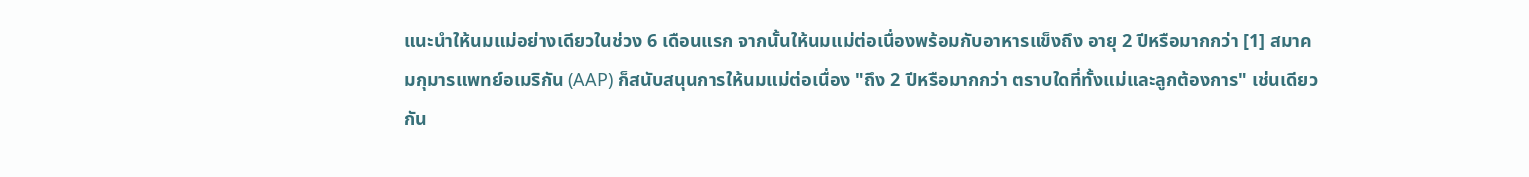แนะนำให้นมแม่อย่างเดียวในช่วง 6 เดือนแรก จากนั้นให้นมแม่ต่อเนื่องพร้อมกับอาหารแข็งถึง อายุ 2 ปีหรือมากกว่า [1] สมาคมกุมารแพทย์อเมริกัน (AAP) ก็สนับสนุนการให้นมแม่ต่อเนื่อง "ถึง 2 ปีหรือมากกว่า ตราบใดที่ทั้งแม่และลูกต้องการ" เช่นเดียวกัน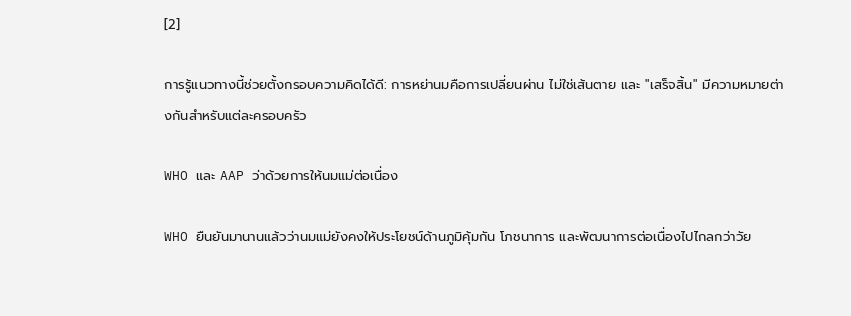[2]

การรู้แนวทางนี้ช่วยตั้งกรอบความคิดได้ดี: การหย่านมคือการเปลี่ยนผ่าน ไม่ใช่เส้นตาย และ "เสร็จสิ้น" มีความหมายต่างกันสำหรับแต่ละครอบครัว

WHO และ AAP ว่าด้วยการให้นมแม่ต่อเนื่อง

WHO ยืนยันมานานแล้วว่านมแม่ยังคงให้ประโยชน์ด้านภูมิคุ้มกัน โภชนาการ และพัฒนาการต่อเนื่องไปไกลกว่าวัย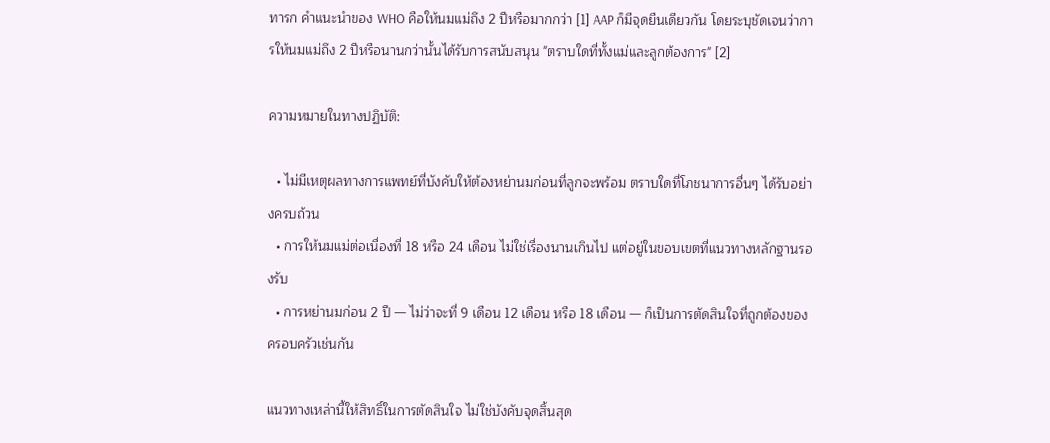ทารก คำแนะนำของ WHO คือให้นมแม่ถึง 2 ปีหรือมากกว่า [1] AAP ก็มีจุดยืนเดียวกัน โดยระบุชัดเจนว่าการให้นมแม่ถึง 2 ปีหรือนานกว่านั้นได้รับการสนับสนุน "ตราบใดที่ทั้งแม่และลูกต้องการ" [2]

ความหมายในทางปฏิบัติ:

  • ไม่มีเหตุผลทางการแพทย์ที่บังคับให้ต้องหย่านมก่อนที่ลูกจะพร้อม ตราบใดที่โภชนาการอื่นๆ ได้รับอย่างครบถ้วน
  • การให้นมแม่ต่อเนื่องที่ 18 หรือ 24 เดือน ไม่ใช่เรื่องนานเกินไป แต่อยู่ในขอบเขตที่แนวทางหลักฐานรองรับ
  • การหย่านมก่อน 2 ปี — ไม่ว่าจะที่ 9 เดือน 12 เดือน หรือ 18 เดือน — ก็เป็นการตัดสินใจที่ถูกต้องของครอบครัวเช่นกัน

แนวทางเหล่านี้ให้สิทธิ์ในการตัดสินใจ ไม่ใช่บังคับจุดสิ้นสุด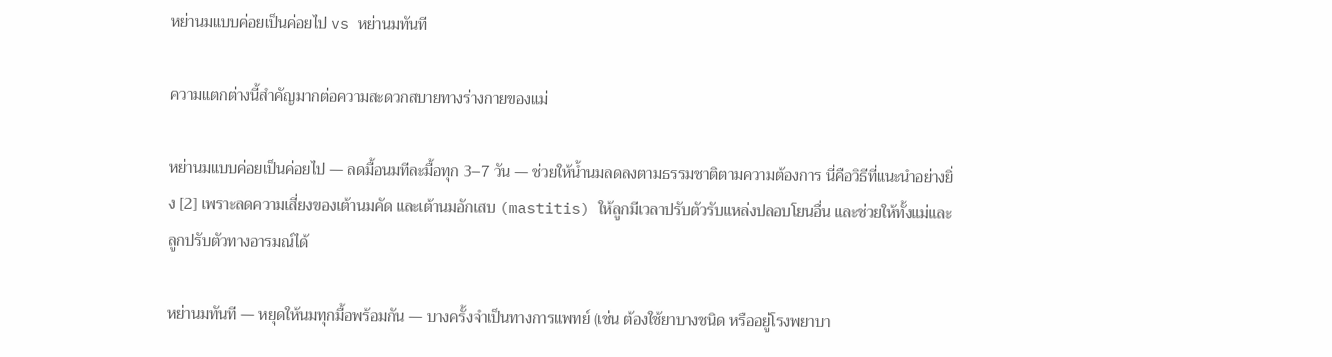หย่านมแบบค่อยเป็นค่อยไป vs หย่านมทันที

ความแตกต่างนี้สำคัญมากต่อความสะดวกสบายทางร่างกายของแม่

หย่านมแบบค่อยเป็นค่อยไป — ลดมื้อนมทีละมื้อทุก 3–7 วัน — ช่วยให้น้ำนมลดลงตามธรรมชาติตามความต้องการ นี่คือวิธีที่แนะนำอย่างยิ่ง [2] เพราะลดความเสี่ยงของเต้านมคัด และเต้านมอักเสบ (mastitis) ให้ลูกมีเวลาปรับตัวรับแหล่งปลอบโยนอื่น และช่วยให้ทั้งแม่และลูกปรับตัวทางอารมณ์ได้

หย่านมทันที — หยุดให้นมทุกมื้อพร้อมกัน — บางครั้งจำเป็นทางการแพทย์ (เช่น ต้องใช้ยาบางชนิด หรืออยู่โรงพยาบา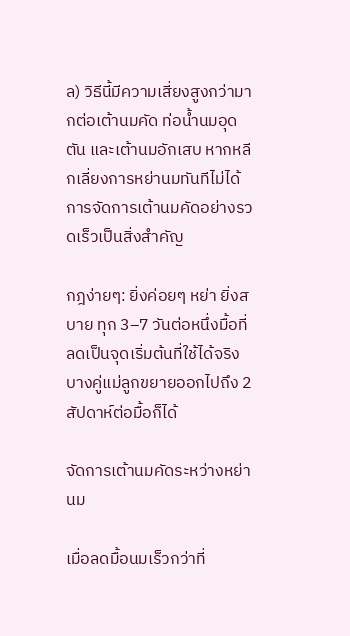ล) วิธีนี้มีความเสี่ยงสูงกว่ามากต่อเต้านมคัด ท่อน้ำนมอุดตัน และเต้านมอักเสบ หากหลีกเลี่ยงการหย่านมทันทีไม่ได้ การจัดการเต้านมคัดอย่างรวดเร็วเป็นสิ่งสำคัญ

กฎง่ายๆ: ยิ่งค่อยๆ หย่า ยิ่งสบาย ทุก 3–7 วันต่อหนึ่งมื้อที่ลดเป็นจุดเริ่มต้นที่ใช้ได้จริง บางคู่แม่ลูกขยายออกไปถึง 2 สัปดาห์ต่อมื้อก็ได้

จัดการเต้านมคัดระหว่างหย่านม

เมื่อลดมื้อนมเร็วกว่าที่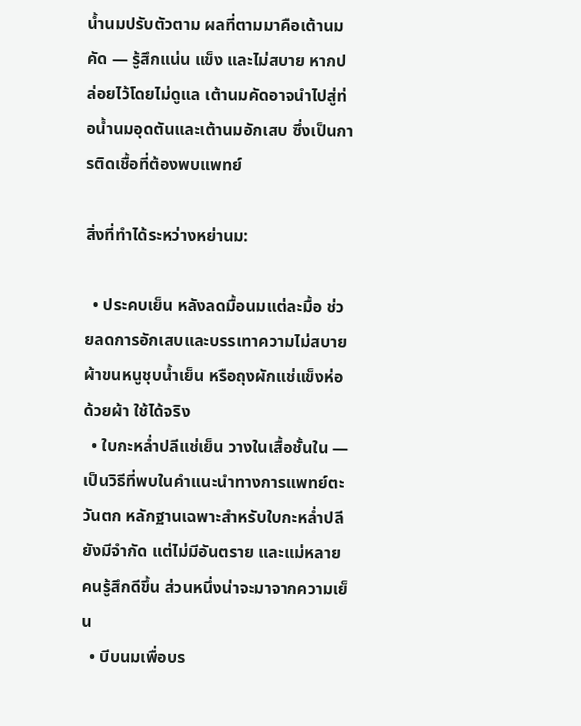น้ำนมปรับตัวตาม ผลที่ตามมาคือเต้านมคัด — รู้สึกแน่น แข็ง และไม่สบาย หากปล่อยไว้โดยไม่ดูแล เต้านมคัดอาจนำไปสู่ท่อน้ำนมอุดตันและเต้านมอักเสบ ซึ่งเป็นการติดเชื้อที่ต้องพบแพทย์

สิ่งที่ทำได้ระหว่างหย่านม:

  • ประคบเย็น หลังลดมื้อนมแต่ละมื้อ ช่วยลดการอักเสบและบรรเทาความไม่สบาย ผ้าขนหนูชุบน้ำเย็น หรือถุงผักแช่แข็งห่อด้วยผ้า ใช้ได้จริง
  • ใบกะหล่ำปลีแช่เย็น วางในเสื้อชั้นใน — เป็นวิธีที่พบในคำแนะนำทางการแพทย์ตะวันตก หลักฐานเฉพาะสำหรับใบกะหล่ำปลียังมีจำกัด แต่ไม่มีอันตราย และแม่หลายคนรู้สึกดีขึ้น ส่วนหนึ่งน่าจะมาจากความเย็น
  • บีบนมเพื่อบร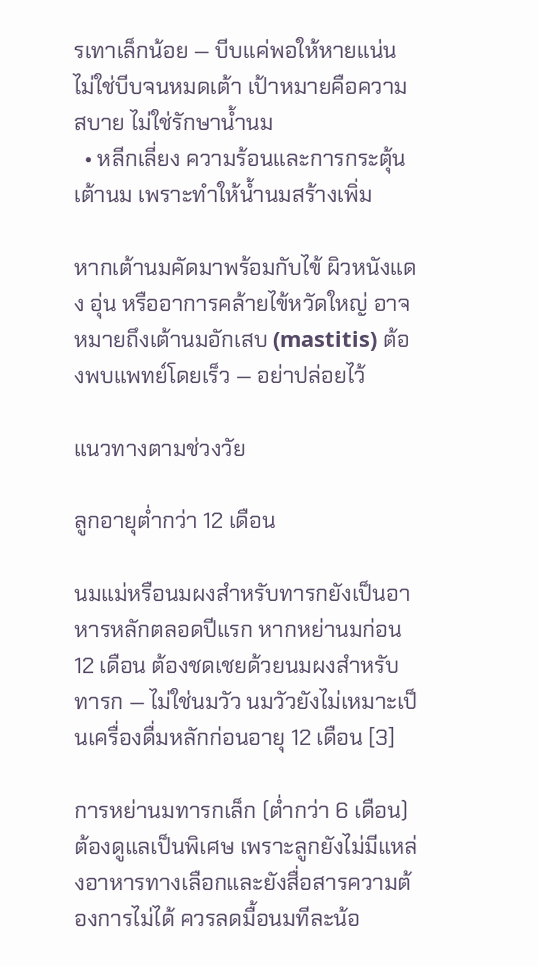รเทาเล็กน้อย — บีบแค่พอให้หายแน่น ไม่ใช่บีบจนหมดเต้า เป้าหมายคือความสบาย ไม่ใช่รักษาน้ำนม
  • หลีกเลี่ยง ความร้อนและการกระตุ้นเต้านม เพราะทำให้น้ำนมสร้างเพิ่ม

หากเต้านมคัดมาพร้อมกับไข้ ผิวหนังแดง อุ่น หรืออาการคล้ายไข้หวัดใหญ่ อาจหมายถึงเต้านมอักเสบ (mastitis) ต้องพบแพทย์โดยเร็ว — อย่าปล่อยไว้

แนวทางตามช่วงวัย

ลูกอายุต่ำกว่า 12 เดือน

นมแม่หรือนมผงสำหรับทารกยังเป็นอาหารหลักตลอดปีแรก หากหย่านมก่อน 12 เดือน ต้องชดเชยด้วยนมผงสำหรับทารก — ไม่ใช่นมวัว นมวัวยังไม่เหมาะเป็นเครื่องดื่มหลักก่อนอายุ 12 เดือน [3]

การหย่านมทารกเล็ก (ต่ำกว่า 6 เดือน) ต้องดูแลเป็นพิเศษ เพราะลูกยังไม่มีแหล่งอาหารทางเลือกและยังสื่อสารความต้องการไม่ได้ ควรลดมื้อนมทีละน้อ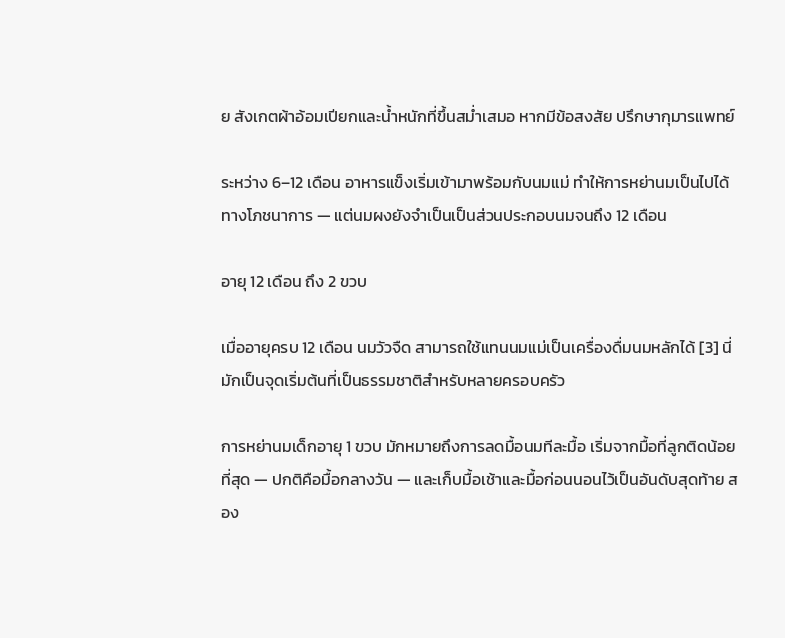ย สังเกตผ้าอ้อมเปียกและน้ำหนักที่ขึ้นสม่ำเสมอ หากมีข้อสงสัย ปรึกษากุมารแพทย์

ระหว่าง 6–12 เดือน อาหารแข็งเริ่มเข้ามาพร้อมกับนมแม่ ทำให้การหย่านมเป็นไปได้ทางโภชนาการ — แต่นมผงยังจำเป็นเป็นส่วนประกอบนมจนถึง 12 เดือน

อายุ 12 เดือน ถึง 2 ขวบ

เมื่ออายุครบ 12 เดือน นมวัวจืด สามารถใช้แทนนมแม่เป็นเครื่องดื่มนมหลักได้ [3] นี่มักเป็นจุดเริ่มต้นที่เป็นธรรมชาติสำหรับหลายครอบครัว

การหย่านมเด็กอายุ 1 ขวบ มักหมายถึงการลดมื้อนมทีละมื้อ เริ่มจากมื้อที่ลูกติดน้อยที่สุด — ปกติคือมื้อกลางวัน — และเก็บมื้อเช้าและมื้อก่อนนอนไว้เป็นอันดับสุดท้าย สอง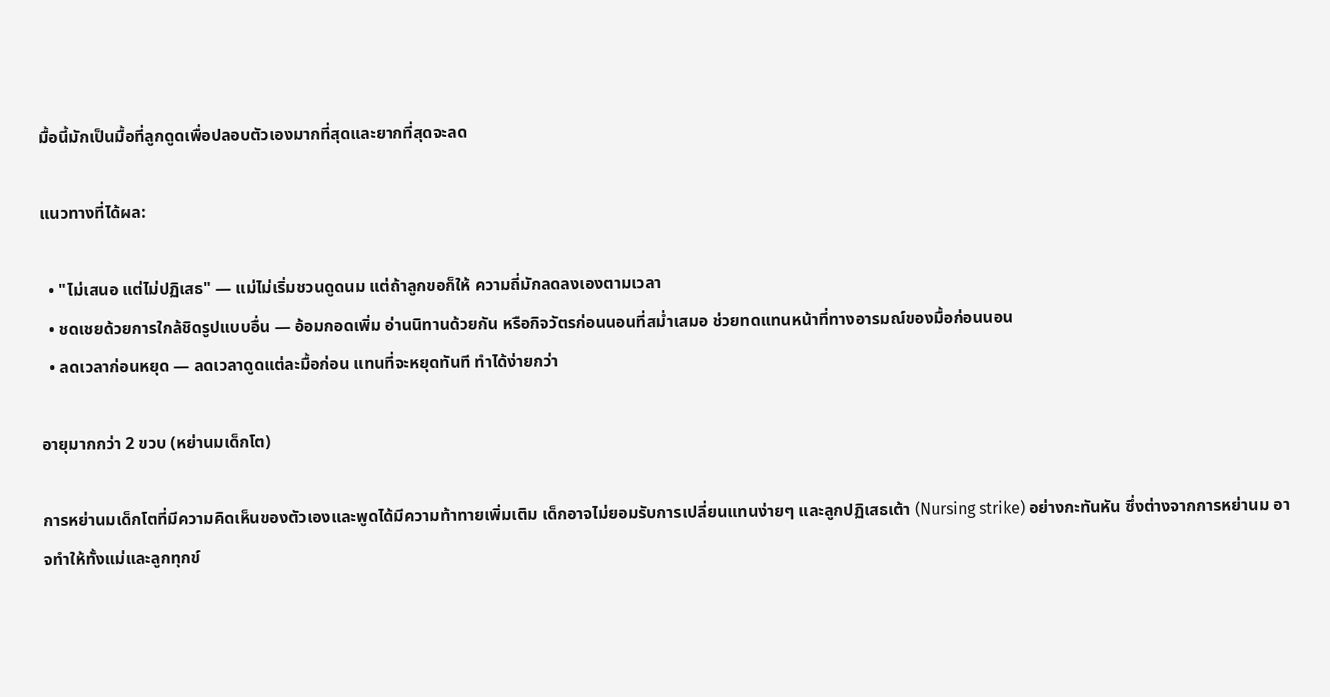มื้อนี้มักเป็นมื้อที่ลูกดูดเพื่อปลอบตัวเองมากที่สุดและยากที่สุดจะลด

แนวทางที่ได้ผล:

  • "ไม่เสนอ แต่ไม่ปฏิเสธ" — แม่ไม่เริ่มชวนดูดนม แต่ถ้าลูกขอก็ให้ ความถี่มักลดลงเองตามเวลา
  • ชดเชยด้วยการใกล้ชิดรูปแบบอื่น — อ้อมกอดเพิ่ม อ่านนิทานด้วยกัน หรือกิจวัตรก่อนนอนที่สม่ำเสมอ ช่วยทดแทนหน้าที่ทางอารมณ์ของมื้อก่อนนอน
  • ลดเวลาก่อนหยุด — ลดเวลาดูดแต่ละมื้อก่อน แทนที่จะหยุดทันที ทำได้ง่ายกว่า

อายุมากกว่า 2 ขวบ (หย่านมเด็กโต)

การหย่านมเด็กโตที่มีความคิดเห็นของตัวเองและพูดได้มีความท้าทายเพิ่มเติม เด็กอาจไม่ยอมรับการเปลี่ยนแทนง่ายๆ และลูกปฏิเสธเต้า (Nursing strike) อย่างกะทันหัน ซึ่งต่างจากการหย่านม อาจทำให้ทั้งแม่และลูกทุกข์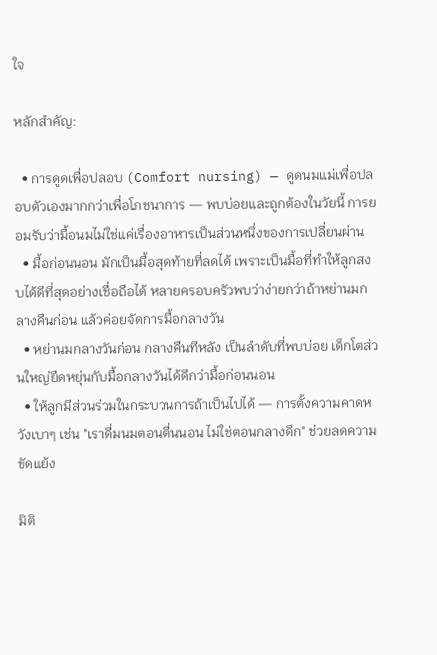ใจ

หลักสำคัญ:

  • การดูดเพื่อปลอบ (Comfort nursing) — ดูดนมแม่เพื่อปลอบตัวเองมากกว่าเพื่อโภชนาการ — พบบ่อยและถูกต้องในวัยนี้ การยอมรับว่ามื้อนมไม่ใช่แค่เรื่องอาหารเป็นส่วนหนึ่งของการเปลี่ยนผ่าน
  • มื้อก่อนนอน มักเป็นมื้อสุดท้ายที่ลดได้ เพราะเป็นมื้อที่ทำให้ลูกสงบได้ดีที่สุดอย่างเชื่อถือได้ หลายครอบครัวพบว่าง่ายกว่าถ้าหย่านมกลางคืนก่อน แล้วค่อยจัดการมื้อกลางวัน
  • หย่านมกลางวันก่อน กลางคืนทีหลัง เป็นลำดับที่พบบ่อย เด็กโตส่วนใหญ่ยืดหยุ่นกับมื้อกลางวันได้ดีกว่ามื้อก่อนนอน
  • ให้ลูกมีส่วนร่วมในกระบวนการถ้าเป็นไปได้ — การตั้งความคาดหวังเบาๆ เช่น "เราดื่มนมตอนตื่นนอน ไม่ใช่ตอนกลางดึก" ช่วยลดความขัดแย้ง

มิติ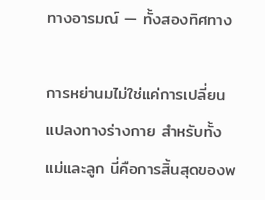ทางอารมณ์ — ทั้งสองทิศทาง

การหย่านมไม่ใช่แค่การเปลี่ยนแปลงทางร่างกาย สำหรับทั้งแม่และลูก นี่คือการสิ้นสุดของพ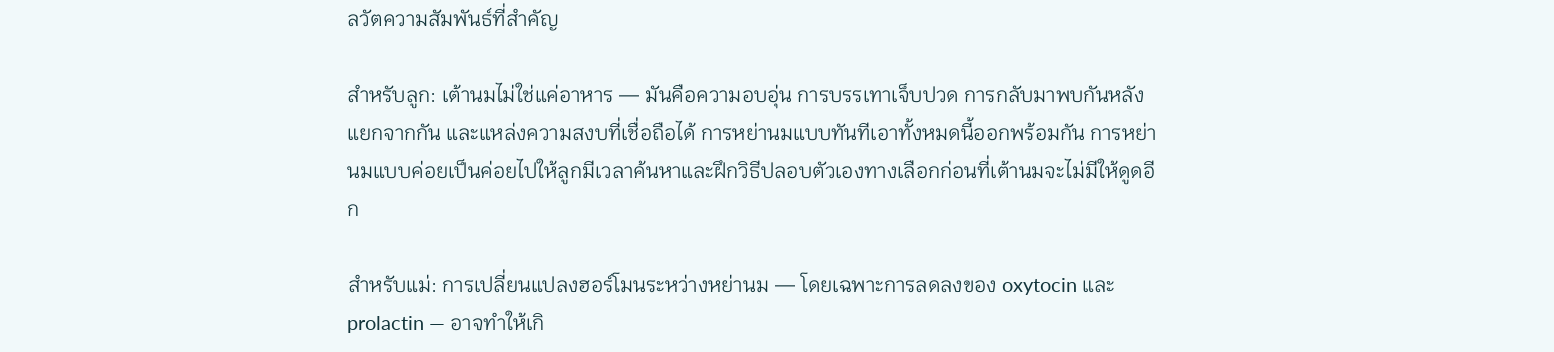ลวัตความสัมพันธ์ที่สำคัญ

สำหรับลูก: เต้านมไม่ใช่แค่อาหาร — มันคือความอบอุ่น การบรรเทาเจ็บปวด การกลับมาพบกันหลังแยกจากกัน และแหล่งความสงบที่เชื่อถือได้ การหย่านมแบบทันทีเอาทั้งหมดนี้ออกพร้อมกัน การหย่านมแบบค่อยเป็นค่อยไปให้ลูกมีเวลาค้นหาและฝึกวิธีปลอบตัวเองทางเลือกก่อนที่เต้านมจะไม่มีให้ดูดอีก

สำหรับแม่: การเปลี่ยนแปลงฮอร์โมนระหว่างหย่านม — โดยเฉพาะการลดลงของ oxytocin และ prolactin — อาจทำให้เกิ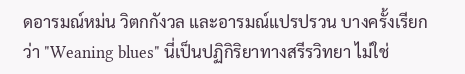ดอารมณ์หม่น วิตกกังวล และอารมณ์แปรปรวน บางครั้งเรียกว่า "Weaning blues" นี่เป็นปฏิกิริยาทางสรีรวิทยา ไม่ใช่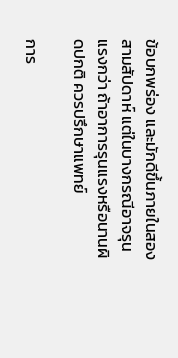ข้อบกพร่อง และมักดีขึ้นภายในสองสามสัปดาห์ แต่ในบางกรณีอาจรุนแรงกว่า ถ้าอาการรุนแรงหรือนานผิดปกติ ควรปรึกษาแพทย์

การ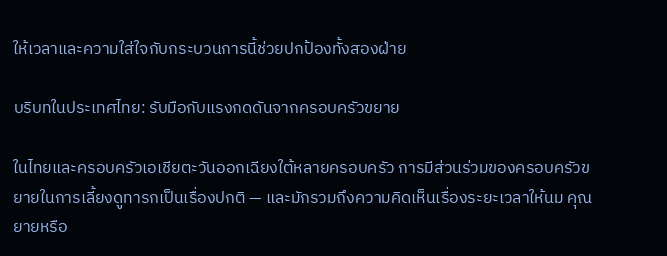ให้เวลาและความใส่ใจกับกระบวนการนี้ช่วยปกป้องทั้งสองฝ่าย

บริบทในประเทศไทย: รับมือกับแรงกดดันจากครอบครัวขยาย

ในไทยและครอบครัวเอเชียตะวันออกเฉียงใต้หลายครอบครัว การมีส่วนร่วมของครอบครัวขยายในการเลี้ยงดูทารกเป็นเรื่องปกติ — และมักรวมถึงความคิดเห็นเรื่องระยะเวลาให้นม คุณยายหรือ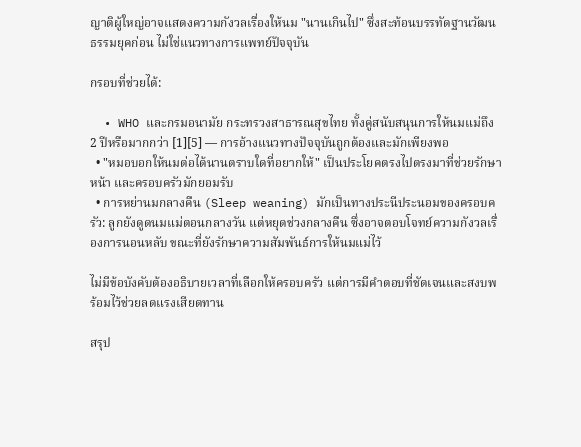ญาติผู้ใหญ่อาจแสดงความกังวลเรื่องให้นม "นานเกินไป" ซึ่งสะท้อนบรรทัดฐานวัฒนธรรมยุคก่อน ไม่ใช่แนวทางการแพทย์ปัจจุบัน

กรอบที่ช่วยได้:

  • WHO และกรมอนามัย กระทรวงสาธารณสุขไทย ทั้งคู่สนับสนุนการให้นมแม่ถึง 2 ปีหรือมากกว่า [1][5] — การอ้างแนวทางปัจจุบันถูกต้องและมักเพียงพอ
  • "หมอบอกให้นมต่อได้นานตราบใดที่อยากให้" เป็นประโยคตรงไปตรงมาที่ช่วยรักษาหน้า และครอบครัวมักยอมรับ
  • การหย่านมกลางคืน (Sleep weaning) มักเป็นทางประนีประนอมของครอบครัว: ลูกยังดูดนมแม่ตอนกลางวัน แต่หยุดช่วงกลางคืน ซึ่งอาจตอบโจทย์ความกังวลเรื่องการนอนหลับ ขณะที่ยังรักษาความสัมพันธ์การให้นมแม่ไว้

ไม่มีข้อบังคับต้องอธิบายเวลาที่เลือกให้ครอบครัว แต่การมีคำตอบที่ชัดเจนและสงบพร้อมไว้ช่วยลดแรงเสียดทาน

สรุป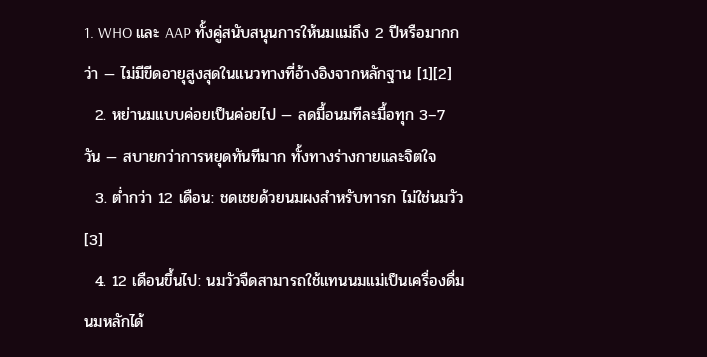1. WHO และ AAP ทั้งคู่สนับสนุนการให้นมแม่ถึง 2 ปีหรือมากกว่า — ไม่มีขีดอายุสูงสุดในแนวทางที่อ้างอิงจากหลักฐาน [1][2]
  2. หย่านมแบบค่อยเป็นค่อยไป — ลดมื้อนมทีละมื้อทุก 3–7 วัน — สบายกว่าการหยุดทันทีมาก ทั้งทางร่างกายและจิตใจ
  3. ต่ำกว่า 12 เดือน: ชดเชยด้วยนมผงสำหรับทารก ไม่ใช่นมวัว [3]
  4. 12 เดือนขึ้นไป: นมวัวจืดสามารถใช้แทนนมแม่เป็นเครื่องดื่มนมหลักได้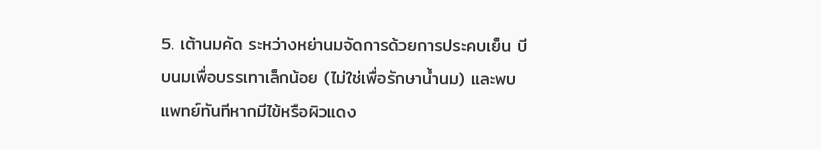5. เต้านมคัด ระหว่างหย่านมจัดการด้วยการประคบเย็น บีบนมเพื่อบรรเทาเล็กน้อย (ไม่ใช่เพื่อรักษาน้ำนม) และพบแพทย์ทันทีหากมีไข้หรือผิวแดง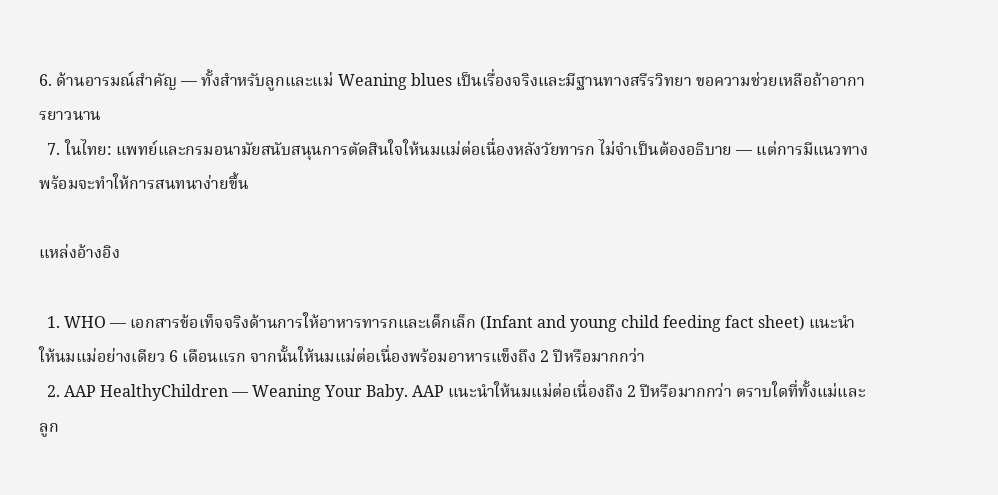6. ด้านอารมณ์สำคัญ — ทั้งสำหรับลูกและแม่ Weaning blues เป็นเรื่องจริงและมีฐานทางสรีรวิทยา ขอความช่วยเหลือถ้าอาการยาวนาน
  7. ในไทย: แพทย์และกรมอนามัยสนับสนุนการตัดสินใจให้นมแม่ต่อเนื่องหลังวัยทารก ไม่จำเป็นต้องอธิบาย — แต่การมีแนวทางพร้อมจะทำให้การสนทนาง่ายขึ้น

แหล่งอ้างอิง

  1. WHO — เอกสารข้อเท็จจริงด้านการให้อาหารทารกและเด็กเล็ก (Infant and young child feeding fact sheet) แนะนำให้นมแม่อย่างเดียว 6 เดือนแรก จากนั้นให้นมแม่ต่อเนื่องพร้อมอาหารแข็งถึง 2 ปีหรือมากกว่า
  2. AAP HealthyChildren — Weaning Your Baby. AAP แนะนำให้นมแม่ต่อเนื่องถึง 2 ปีหรือมากกว่า ตราบใดที่ทั้งแม่และลูก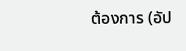ต้องการ (อัป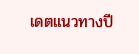เดตแนวทางปี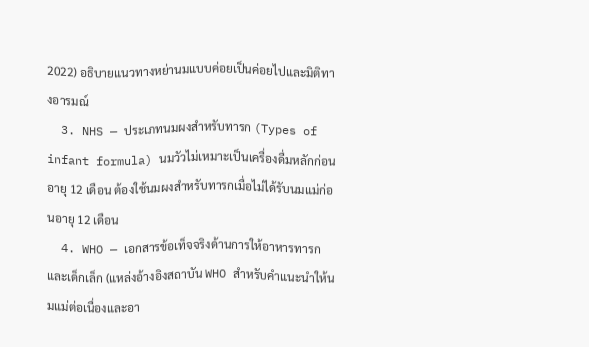2022) อธิบายแนวทางหย่านมแบบค่อยเป็นค่อยไปและมิติทางอารมณ์
  3. NHS — ประเภทนมผงสำหรับทารก (Types of infant formula) นมวัวไม่เหมาะเป็นเครื่องดื่มหลักก่อนอายุ 12 เดือน ต้องใช้นมผงสำหรับทารกเมื่อไม่ได้รับนมแม่ก่อนอายุ 12 เดือน
  4. WHO — เอกสารข้อเท็จจริงด้านการให้อาหารทารกและเด็กเล็ก (แหล่งอ้างอิงสถาบัน WHO สำหรับคำแนะนำให้นมแม่ต่อเนื่องและอา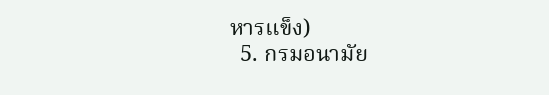หารแข็ง)
  5. กรมอนามัย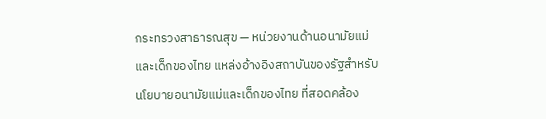กระทรวงสาธารณสุข — หน่วยงานด้านอนามัยแม่และเด็กของไทย แหล่งอ้างอิงสถาบันของรัฐสำหรับนโยบายอนามัยแม่และเด็กของไทย ที่สอดคล้อง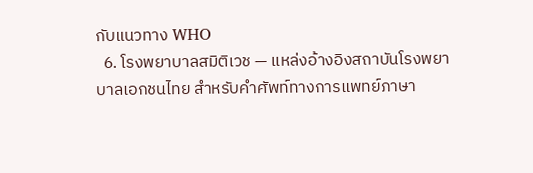กับแนวทาง WHO
  6. โรงพยาบาลสมิติเวช — แหล่งอ้างอิงสถาบันโรงพยาบาลเอกชนไทย สำหรับคำศัพท์ทางการแพทย์ภาษา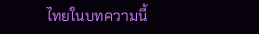ไทยในบทความนี้